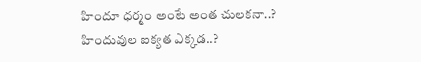హిందూ ధర్మం అంటే అంత చులకనా..? హిందువుల ఐక్యత ఎక్కడ..?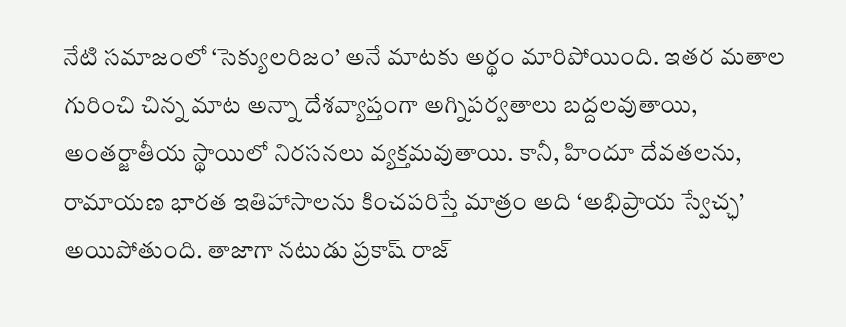నేటి సమాజంలో ‘సెక్యులరిజం’ అనే మాటకు అర్థం మారిపోయింది. ఇతర మతాల గురించి చిన్న మాట అన్నా దేశవ్యాప్తంగా అగ్నిపర్వతాలు బద్దలవుతాయి, అంతర్జాతీయ స్థాయిలో నిరసనలు వ్యక్తమవుతాయి. కానీ, హిందూ దేవతలను, రామాయణ భారత ఇతిహాసాలను కించపరిస్తే మాత్రం అది ‘అభిప్రాయ స్వేచ్ఛ’ అయిపోతుంది. తాజాగా నటుడు ప్రకాష్ రాజ్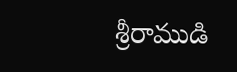శ్రీరాముడి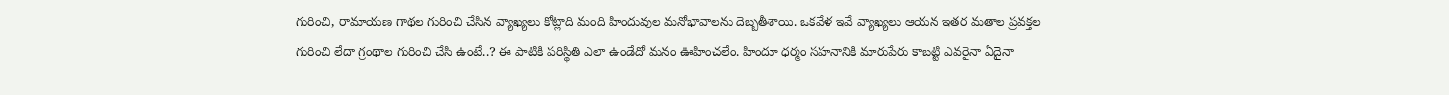గురించి, రామాయణ గాథల గురించి చేసిన వ్యాఖ్యలు కోట్లాది మంది హిందువుల మనోభావాలను దెబ్బతీశాయి. ఒకవేళ ఇవే వ్యాఖ్యలు ఆయన ఇతర మతాల ప్రవక్తల గురించి లేదా గ్రంథాల గురించి చేసి ఉంటే..? ఈ పాటికి పరిస్థితి ఎలా ఉండేదో మనం ఊహించలేం. హిందూ ధర్మం సహనానికి మారుపేరు కాబట్టి ఎవరైనా ఏదైనా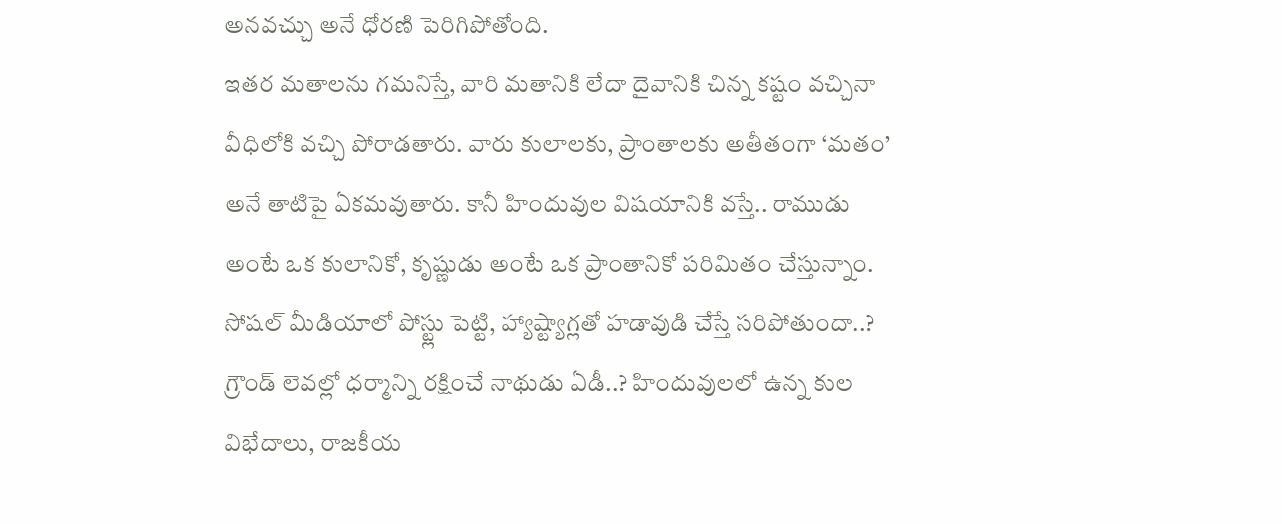అనవచ్చు అనే ధోరణి పెరిగిపోతోంది.
ఇతర మతాలను గమనిస్తే, వారి మతానికి లేదా దైవానికి చిన్న కష్టం వచ్చినా వీధిలోకి వచ్చి పోరాడతారు. వారు కులాలకు, ప్రాంతాలకు అతీతంగా ‘మతం’ అనే తాటిపై ఏకమవుతారు. కానీ హిందువుల విషయానికి వస్తే.. రాముడు అంటే ఒక కులానికో, కృష్ణుడు అంటే ఒక ప్రాంతానికో పరిమితం చేస్తున్నాం. సోషల్ మీడియాలో పోస్ట్లు పెట్టి, హ్యాష్ట్యాగ్లతో హడావుడి చేస్తే సరిపోతుందా..? గ్రౌండ్ లెవల్లో ధర్మాన్ని రక్షించే నాథుడు ఏడీ..? హిందువులలో ఉన్న కుల విభేదాలు, రాజకీయ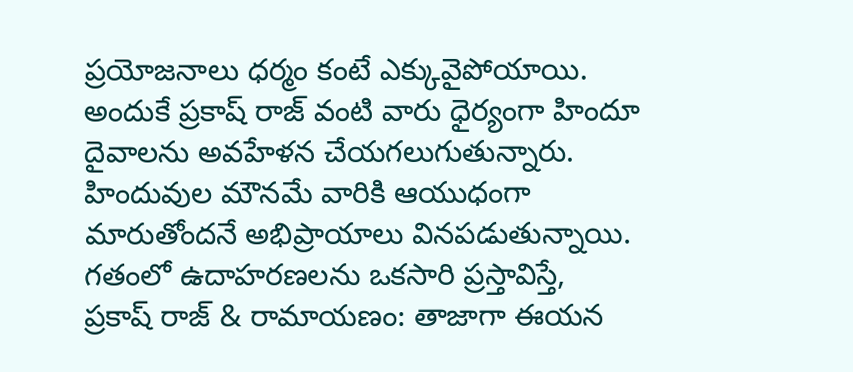ప్రయోజనాలు ధర్మం కంటే ఎక్కువైపోయాయి. అందుకే ప్రకాష్ రాజ్ వంటి వారు ధైర్యంగా హిందూ దైవాలను అవహేళన చేయగలుగుతున్నారు. హిందువుల మౌనమే వారికి ఆయుధంగా మారుతోందనే అభిప్రాయాలు వినపడుతున్నాయి. గతంలో ఉదాహరణలను ఒకసారి ప్రస్తావిస్తే,
ప్రకాష్ రాజ్ & రామాయణం: తాజాగా ఈయన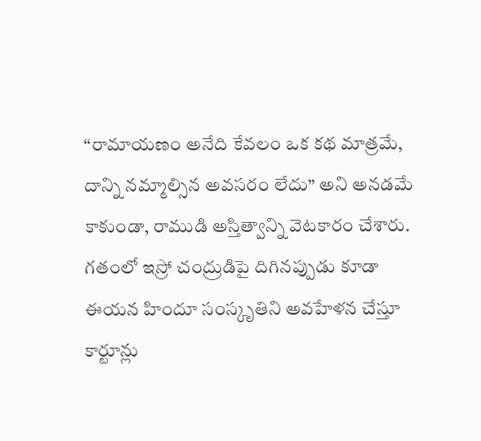“రామాయణం అనేది కేవలం ఒక కథ మాత్రమే, దాన్ని నమ్మాల్సిన అవసరం లేదు” అని అనడమే కాకుండా, రాముడి అస్తిత్వాన్ని వెటకారం చేశారు. గతంలో ఇస్రో చంద్రుడిపై దిగినప్పుడు కూడా ఈయన హిందూ సంస్కృతిని అవహేళన చేస్తూ కార్టూన్లు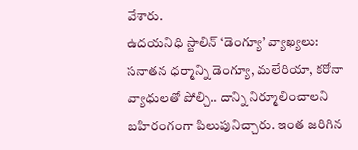వేశారు.
ఉదయనిధి స్టాలిన్ ‘డెంగ్యూ’ వ్యాఖ్యలు: సనాతన ధర్మాన్ని డెంగ్యూ, మలేరియా, కరోనా వ్యాధులతో పోల్చి.. దాన్ని నిర్మూలించాలని బహిరంగంగా పిలుపునిచ్చారు. ఇంత జరిగిన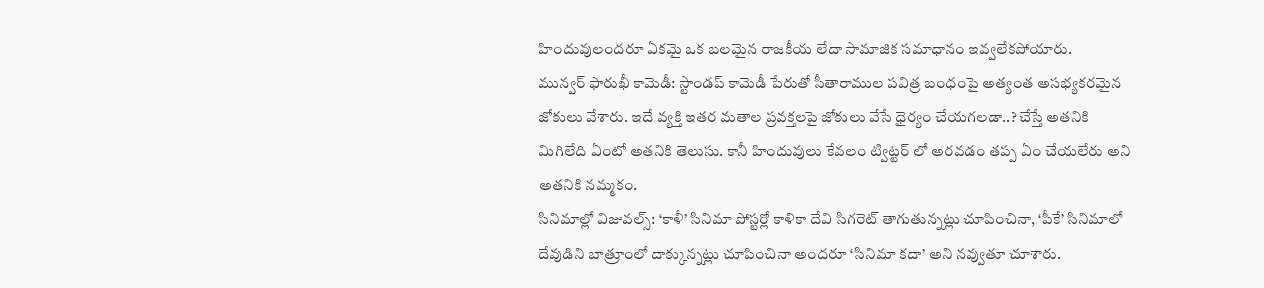హిందువులందరూ ఏకమై ఒక బలమైన రాజకీయ లేదా సామాజిక సమాధానం ఇవ్వలేకపోయారు.
మున్వర్ ఫారుఖీ కామెడీ: స్టాండప్ కామెడీ పేరుతో సీతారాముల పవిత్ర బంధంపై అత్యంత అసభ్యకరమైన జోకులు వేశారు. ఇదే వ్యక్తి ఇతర మతాల ప్రవక్తలపై జోకులు వేసే ధైర్యం చేయగలడా..? చేస్తే అతనికి మిగిలేది ఏంటో అతనికి తెలుసు. కానీ హిందువులు కేవలం ట్విట్టర్ లో అరవడం తప్ప ఏం చేయలేరు అని అతనికి నమ్మకం.
సినిమాల్లో విజువల్స్: ‘కాళీ’ సినిమా పోస్టర్లో కాళికా దేవి సిగరెట్ తాగుతున్నట్లు చూపించినా, ‘పీకే’ సినిమాలో దేవుడిని బాత్రూంలో దాక్కున్నట్లు చూపించినా అందరూ ‘సినిమా కదా’ అని నవ్వుతూ చూశారు.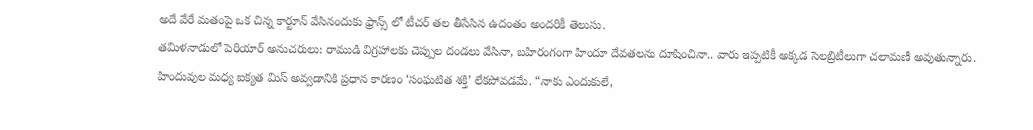అదే వేరే మతంపై ఒక చిన్న కార్టూన్ వేసినందుకు ఫ్రాన్స్ లో టీచర్ తల తీసేసిన ఉదంతం అందరికీ తెలుసు.
తమిళనాడులో పెరియార్ అనుచరులు: రాముడి విగ్రహాలకు చెప్పుల దండలు వేసినా, బహిరంగంగా హిందూ దేవతలను దూషించినా.. వారు ఇప్పటికీ అక్కడ సెలబ్రిటీలుగా చలామణీ అవుతున్నారు.
హిందువుల మధ్య ఐక్యత మిస్ అవ్వడానికి ప్రధాన కారణం ‘సంఘటిత శక్తి’ లేకపోవడమే. “నాకు ఎందుకులే,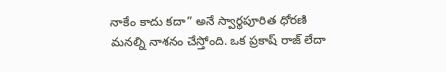నాకేం కాదు కదా” అనే స్వార్థపూరిత ధోరణి మనల్ని నాశనం చేస్తోంది. ఒక ప్రకాష్ రాజ్ లేదా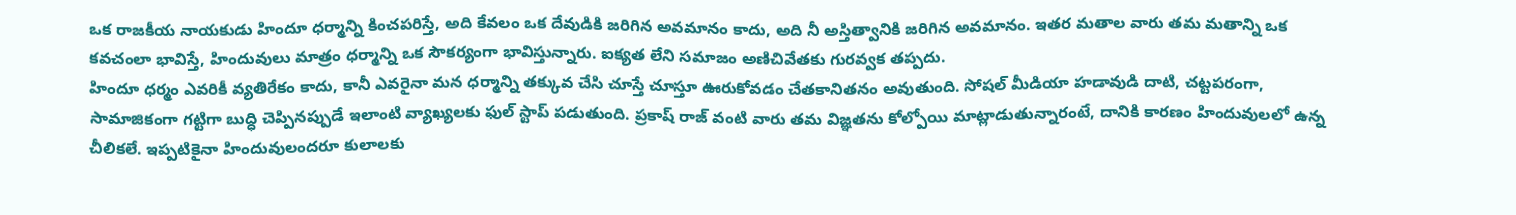ఒక రాజకీయ నాయకుడు హిందూ ధర్మాన్ని కించపరిస్తే, అది కేవలం ఒక దేవుడికి జరిగిన అవమానం కాదు, అది నీ అస్తిత్వానికి జరిగిన అవమానం. ఇతర మతాల వారు తమ మతాన్ని ఒక కవచంలా భావిస్తే, హిందువులు మాత్రం ధర్మాన్ని ఒక సౌకర్యంగా భావిస్తున్నారు. ఐక్యత లేని సమాజం అణిచివేతకు గురవ్వక తప్పదు.
హిందూ ధర్మం ఎవరికీ వ్యతిరేకం కాదు, కానీ ఎవరైనా మన ధర్మాన్ని తక్కువ చేసి చూస్తే చూస్తూ ఊరుకోవడం చేతకానితనం అవుతుంది. సోషల్ మీడియా హడావుడి దాటి, చట్టపరంగా, సామాజికంగా గట్టిగా బుద్ధి చెప్పినప్పుడే ఇలాంటి వ్యాఖ్యలకు ఫుల్ స్టాప్ పడుతుంది. ప్రకాష్ రాజ్ వంటి వారు తమ విజ్ఞతను కోల్పోయి మాట్లాడుతున్నారంటే, దానికి కారణం హిందువులలో ఉన్న చీలికలే. ఇప్పటికైనా హిందువులందరూ కులాలకు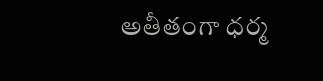అతీతంగా ధర్మ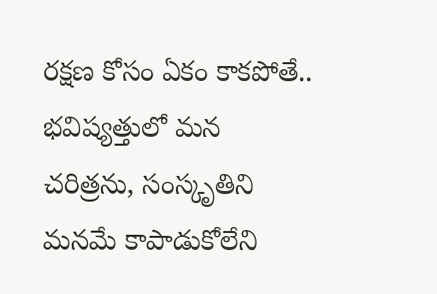రక్షణ కోసం ఏకం కాకపోతే.. భవిష్యత్తులో మన చరిత్రను, సంస్కృతిని మనమే కాపాడుకోలేని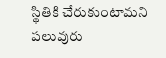స్థితికి చేరుకుంటామని పలువురు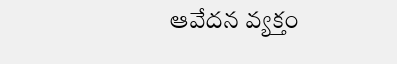ఆవేదన వ్యక్తం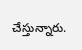చేస్తున్నారు.